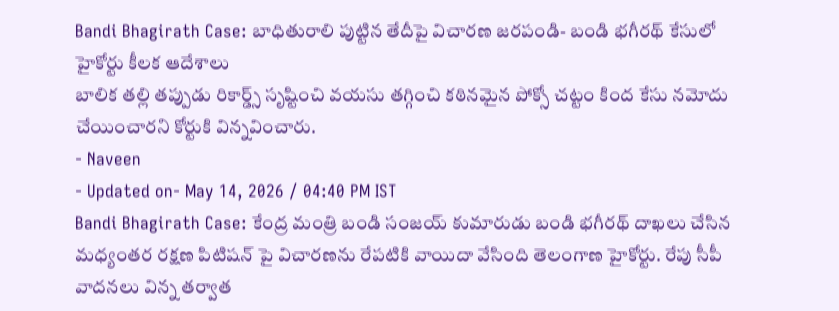Bandi Bhagirath Case: బాధితురాలి పుట్టిన తేదీపై విచారణ జరపండి- బండి భగీరథ్ కేసులో హైకోర్టు కీలక ఆదేశాలు
బాలిక తల్లి తప్పుడు రికార్డ్స్ సృష్టించి వయసు తగ్గించి కఠినమైన పోక్సో చట్టం కింద కేసు నమోదు చేయించారని కోర్టుకి విన్నవించారు.
- Naveen
- Updated on- May 14, 2026 / 04:40 PM IST
Bandi Bhagirath Case: కేంద్ర మంత్రి బండి సంజయ్ కుమారుడు బండి భగీరథ్ దాఖలు చేసిన మధ్యంతర రక్షణ పిటిషన్ పై విచారణను రేపటికి వాయిదా వేసింది తెలంగాణ హైకోర్టు. రేపు సీపీ వాదనలు విన్న తర్వాత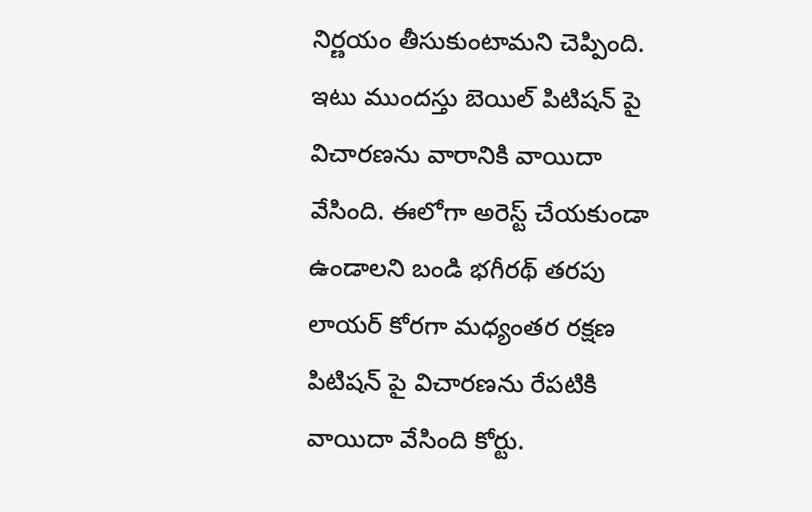నిర్ణయం తీసుకుంటామని చెప్పింది. ఇటు ముందస్తు బెయిల్ పిటిషన్ పై విచారణను వారానికి వాయిదా వేసింది. ఈలోగా అరెస్ట్ చేయకుండా ఉండాలని బండి భగీరథ్ తరపు లాయర్ కోరగా మధ్యంతర రక్షణ పిటిషన్ పై విచారణను రేపటికి వాయిదా వేసింది కోర్టు.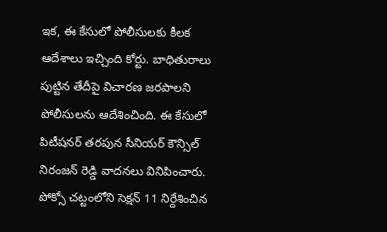ఇక, ఈ కేసులో పోలీసులకు కీలక ఆదేశాలు ఇచ్చింది కోర్టు. బాధితురాలు పుట్టిన తేదీపై విచారణ జరపాలని పోలీసులను ఆదేశించింది. ఈ కేసులో పిటీషనర్ తరపున సీనియర్ కౌన్సిల్ నిరంజన్ రెడ్డి వాదనలు వినిపించారు. పోక్సో చట్టంలోని సెక్షన్ 11 నిర్దేశించిన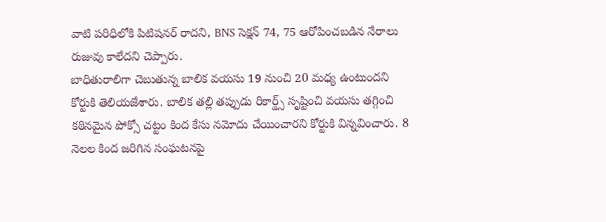వాటి పరిధిలోకి పిటిషనర్ రాదని, BNS సెక్షన్ 74, 75 ఆరోపించబడిన నేరాలు రుజువు కాలేదని చెప్పారు.
బాధితురాలిగా చెబుతున్న బాలిక వయసు 19 నుంచి 20 మధ్య ఉంటుందని కోర్టుకి తెలియజేశారు. బాలిక తల్లి తప్పుడు రికార్డ్స్ సృష్టించి వయసు తగ్గించి కఠినమైన పోక్సో చట్టం కింద కేసు నమోదు చేయించారని కోర్టుకి విన్నవించారు. 8 నెలల కింద జరిగిన సంఘటనపై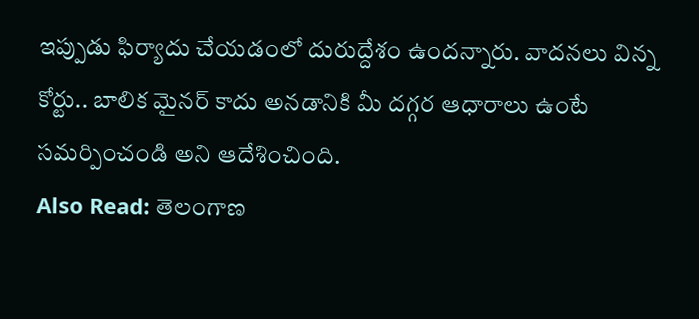ఇప్పుడు ఫిర్యాదు చేయడంలో దురుద్దేశం ఉందన్నారు. వాదనలు విన్న కోర్టు.. బాలిక మైనర్ కాదు అనడానికి మీ దగ్గర ఆధారాలు ఉంటే సమర్పించండి అని ఆదేశించింది.
Also Read: తెలంగాణ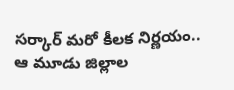సర్కార్ మరో కీలక నిర్ణయం.. ఆ మూడు జిల్లాల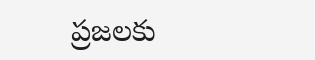ప్రజలకు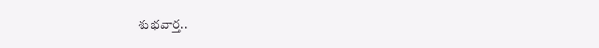శుభవార్త..